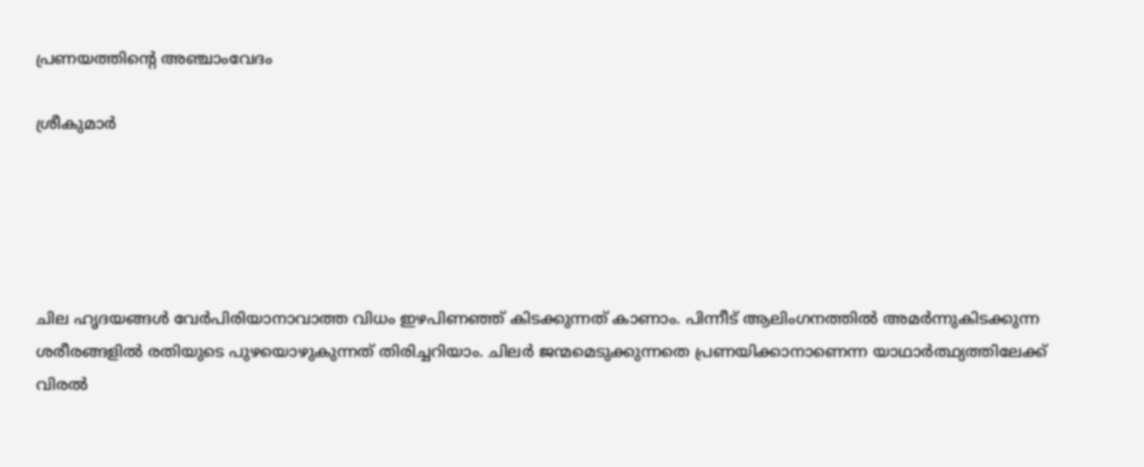പ്രണയത്തിന്റെ അഞ്ചാംവേദം

ശ്രീകുമാര്‍





ചില ഹൃദയങ്ങള്‍ വേര്‍പിരിയാനാവാത്ത വിധം ഇഴപിണഞ്ഞ്‌ കിടക്കുന്നത്‌ കാണാം. പിന്നീട്‌ ആലിംഗനത്തില്‍ അമര്‍ന്നുകിടക്കുന്ന ശരീരങ്ങളില്‍ രതിയുടെ പുഴയൊഴുകുന്നത്‌ തിരിച്ചറിയാം. ചിലര്‍ ജന്മമെടുക്കുന്നതെ പ്രണയിക്കാനാണെന്ന യാഥാര്‍ത്ഥ്യത്തിലേക്ക്‌ വിരല്‍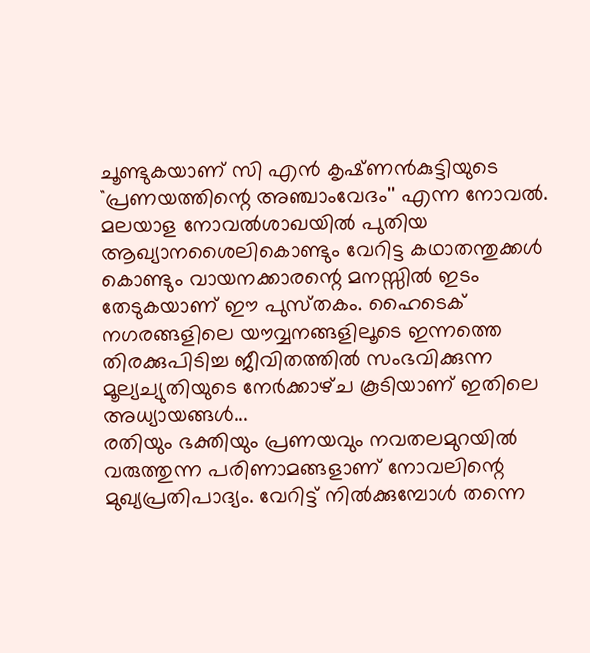ചൂണ്ടുകയാണ്‌ സി എന്‍ കൃഷ്‌ണന്‍കുട്ടിയുടെ ``പ്രണയത്തിന്റെ അഞ്ചാംവേദം'' എന്ന നോവല്‍. മലയാള നോവല്‍ശാഖയില്‍ പുതിയ ആഖ്യാനശൈലികൊണ്ടും വേറിട്ട കഥാതന്തുക്കള്‍ കൊണ്ടും വായനക്കാരന്റെ മനസ്സില്‍ ഇടം തേടുകയാണ്‌ ഈ പുസ്‌തകം. ഹൈടെക്‌ നഗരങ്ങളിലെ യൗവ്വനങ്ങളിലൂടെ ഇന്നത്തെ തിരക്കുപിടിച്ച ജീവിതത്തില്‍ സംഭവിക്കുന്ന മൂല്യച്യുതിയുടെ നേര്‍ക്കാഴ്‌ച കൂടിയാണ്‌ ഇതിലെ അധ്യായങ്ങള്‍...
രതിയും ഭക്തിയും പ്രണയവും നവതലമുറയില്‍ വരുത്തുന്ന പരിണാമങ്ങളാണ്‌ നോവലിന്റെ മുഖ്യപ്രതിപാദ്യം. വേറിട്ട്‌ നില്‍ക്കുമ്പോള്‍ തന്നെ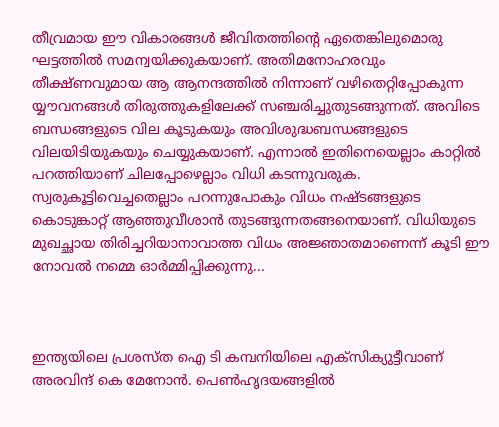തീവ്രമായ ഈ വികാരങ്ങള്‍ ജീവിതത്തിന്റെ ഏതെങ്കിലുമൊരു ഘട്ടത്തില്‍ സമന്വയിക്കുകയാണ്‌. അതിമനോഹരവും തീക്ഷ്‌ണവുമായ ആ ആനന്ദത്തില്‍ നിന്നാണ്‌ വഴിതെറ്റിപ്പോകുന്ന യ്യൗവനങ്ങള്‍ തിരുത്തുകളിലേക്ക്‌ സഞ്ചരിച്ചുതുടങ്ങുന്നത്‌. അവിടെ ബന്ധങ്ങളുടെ വില കൂടുകയും അവിശുദ്ധബന്ധങ്ങളുടെ വിലയിടിയുകയും ചെയ്യുകയാണ്‌. എന്നാല്‍ ഇതിനെയെല്ലാം കാറ്റില്‍ പറത്തിയാണ്‌ ചിലപ്പോഴെല്ലാം വിധി കടന്നുവരുക. സ്വരുകൂട്ടിവെച്ചതെല്ലാം പറന്നുപോകും വിധം നഷ്‌ടങ്ങളുടെ കൊടുങ്കാറ്റ്‌ ആഞ്ഞുവീശാന്‍ തുടങ്ങുന്നതങ്ങനെയാണ്‌. വിധിയുടെ മുഖച്ഛായ തിരിച്ചറിയാനാവാത്ത വിധം അജ്ഞാതമാണെന്ന്‌ കൂടി ഈ നോവല്‍ നമ്മെ ഓര്‍മ്മിപ്പിക്കുന്നു...



ഇന്ത്യയിലെ പ്രശസ്‌ത ഐ ടി കമ്പനിയിലെ എക്‌സിക്യുട്ടീവാണ്‌ അരവിന്ദ്‌ കെ മേനോന്‍. പെണ്‍ഹൃദയങ്ങളില്‍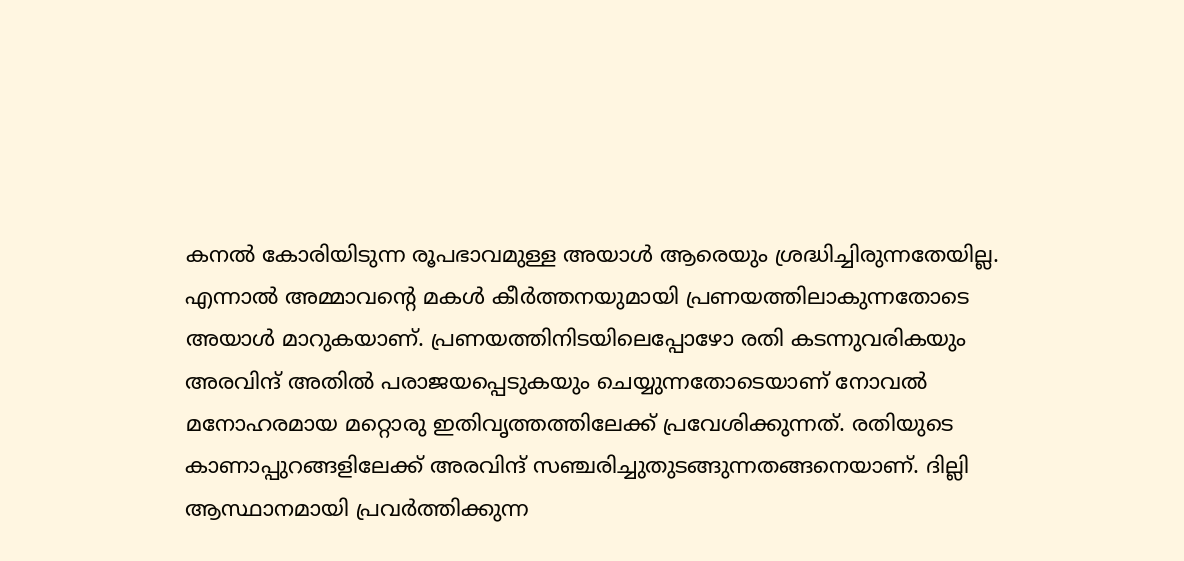കനല്‍ കോരിയിടുന്ന രൂപഭാവമുള്ള അയാള്‍ ആരെയും ശ്രദ്ധിച്ചിരുന്നതേയില്ല. എന്നാല്‍ അമ്മാവന്റെ മകള്‍ കീര്‍ത്തനയുമായി പ്രണയത്തിലാകുന്നതോടെ അയാള്‍ മാറുകയാണ്‌. പ്രണയത്തിനിടയിലെപ്പോഴോ രതി കടന്നുവരികയും അരവിന്ദ്‌ അതില്‍ പരാജയപ്പെടുകയും ചെയ്യുന്നതോടെയാണ്‌ നോവല്‍ മനോഹരമായ മറ്റൊരു ഇതിവൃത്തത്തിലേക്ക്‌ പ്രവേശിക്കുന്നത്‌. രതിയുടെ കാണാപ്പുറങ്ങളിലേക്ക്‌ അരവിന്ദ്‌ സഞ്ചരിച്ചുതുടങ്ങുന്നതങ്ങനെയാണ്‌. ദില്ലി ആസ്ഥാനമായി പ്രവര്‍ത്തിക്കുന്ന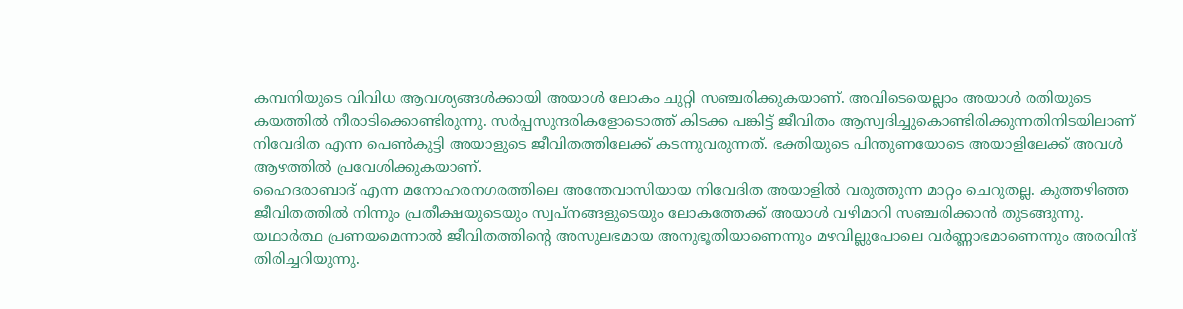കമ്പനിയുടെ വിവിധ ആവശ്യങ്ങള്‍ക്കായി അയാള്‍ ലോകം ചുറ്റി സഞ്ചരിക്കുകയാണ്‌. അവിടെയെല്ലാം അയാള്‍ രതിയുടെ കയത്തില്‍ നീരാടിക്കൊണ്ടിരുന്നു. സര്‍പ്പസുന്ദരികളോടൊത്ത്‌ കിടക്ക പങ്കിട്ട്‌ ജീവിതം ആസ്വദിച്ചുകൊണ്ടിരിക്കുന്നതിനിടയിലാണ്‌ നിവേദിത എന്ന പെണ്‍കുട്ടി അയാളുടെ ജീവിതത്തിലേക്ക്‌ കടന്നുവരുന്നത്‌. ഭക്തിയുടെ പിന്തുണയോടെ അയാളിലേക്ക്‌ അവള്‍ ആഴത്തില്‍ പ്രവേശിക്കുകയാണ്‌.
ഹൈദരാബാദ്‌ എന്ന മനോഹരനഗരത്തിലെ അന്തേവാസിയായ നിവേദിത അയാളില്‍ വരുത്തുന്ന മാറ്റം ചെറുതല്ല. കുത്തഴിഞ്ഞ ജീവിതത്തില്‍ നിന്നും പ്രതീക്ഷയുടെയും സ്വപ്‌നങ്ങളുടെയും ലോകത്തേക്ക്‌ അയാള്‍ വഴിമാറി സഞ്ചരിക്കാന്‍ തുടങ്ങുന്നു. യഥാര്‍ത്ഥ പ്രണയമെന്നാല്‍ ജീവിതത്തിന്റെ അസുലഭമായ അനുഭൂതിയാണെന്നും മഴവില്ലുപോലെ വര്‍ണ്ണാഭമാണെന്നും അരവിന്ദ്‌ തിരിച്ചറിയുന്നു.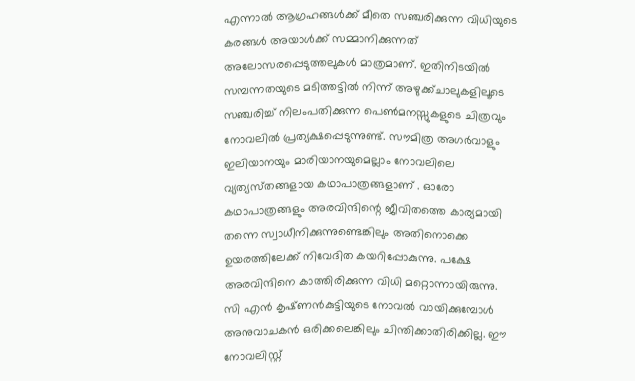എന്നാല്‍ ആഗ്രഹങ്ങള്‍ക്ക്‌ മീതെ സഞ്ചരിക്കുന്ന വിധിയുടെ കരങ്ങള്‍ അയാള്‍ക്ക്‌ സമ്മാനിക്കുന്നത്‌ അലോസരപ്പെടുത്തലുകള്‍ മാത്രമാണ്‌. ഇതിനിടയില്‍ സമ്പന്നതയുടെ മടിത്തട്ടില്‍ നിന്ന്‌ അഴുക്ക്‌ചാലുകളിലൂടെ സഞ്ചരിച്ച്‌ നിലംപതിക്കുന്ന പെണ്‍മനസ്സുകളുടെ ചിത്രവും നോവലില്‍ പ്രത്യക്ഷപ്പെടുന്നുണ്ട്‌. സൗമിത്ര അഗര്‍വാളും ഇലിയാനയും മാരിയാനയുമെല്ലാം നോവലിലെ വ്യത്യസ്‌തങ്ങളായ കഥാപാത്രങ്ങളാണ്‌ . ഓരോ കഥാപാത്രങ്ങളും അരവിന്ദിന്റെ ജീവിതത്തെ കാര്യമായി തന്നെ സ്വാധീനിക്കുന്നുണ്ടെങ്കിലും അതിനൊക്കെ ഉയരത്തിലേക്ക്‌ നിവേദിത കയറിപ്പോകുന്നു. പക്ഷേ അരവിന്ദിനെ കാത്തിരിക്കുന്ന വിധി മറ്റൊന്നായിരുന്നു.
സി എന്‍ കൃഷ്‌ണന്‍കുട്ടിയുടെ നോവല്‍ വായിക്കുമ്പോള്‍ അനുവാചകന്‍ ഒരിക്കലെങ്കിലും ചിന്തിക്കാതിരിക്കില്ല. ഈ നോവലിസ്റ്റ്‌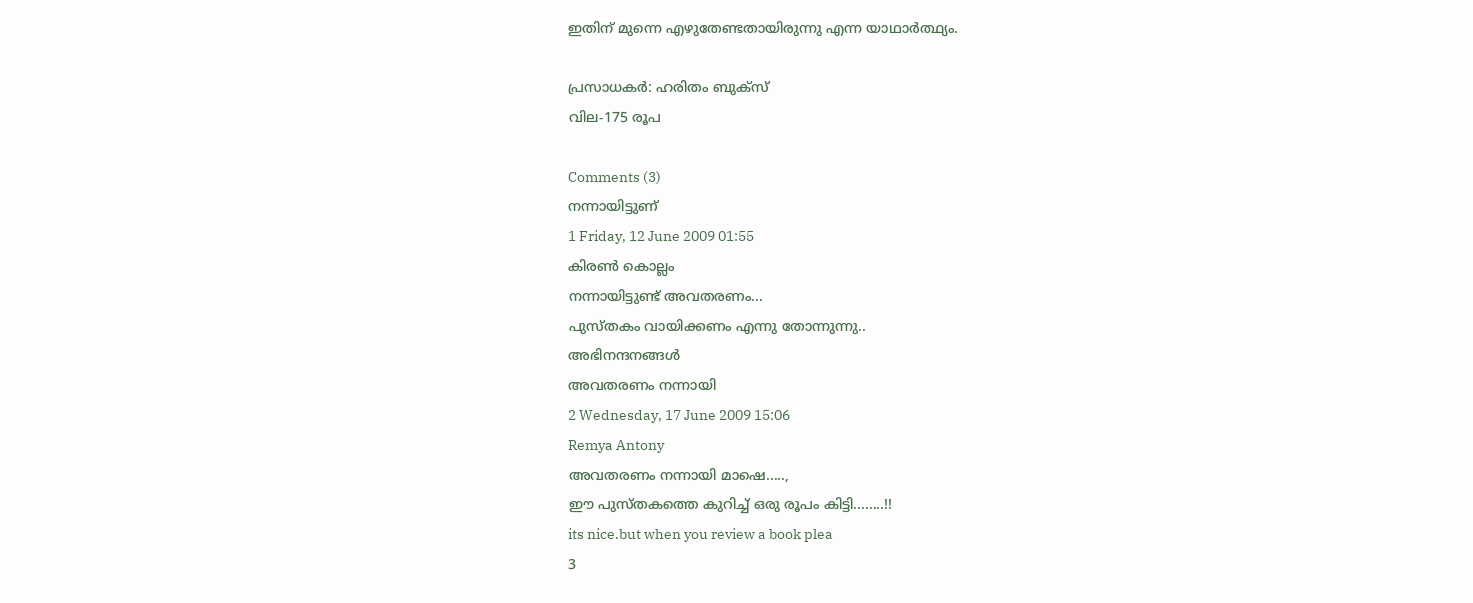ഇതിന്‌ മുന്നെ എഴുതേണ്ടതായിരുന്നു എന്ന യാഥാര്‍ത്ഥ്യം.

പ്രസാധകര്‍: ഹരിതം ബുക്‌സ്‌
വില-175 രൂപ

Comments (3)
നന്നായിട്ടുണ്
1 Friday, 12 June 2009 01:55
കിരണ്‍ കൊല്ലം
നന്നായിട്ടുണ്ട് അവതരണം...
പുസ്തകം വായിക്കണം എന്നു തോന്നുന്നു..
അഭിനന്ദനങ്ങള്‍
അവതരണം നന്നായി
2 Wednesday, 17 June 2009 15:06
Remya Antony
അവതരണം നന്നായി മാഷെ.....,
ഈ പുസ്തകത്തെ കുറിച്ച് ഒരു രൂപം കിട്ടി........!!
its nice.but when you review a book plea
3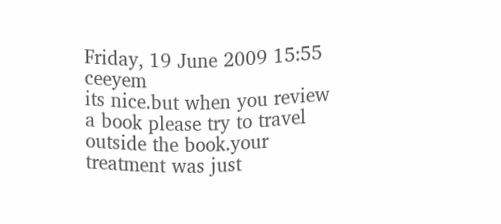Friday, 19 June 2009 15:55
ceeyem
its nice.but when you review a book please try to travel outside the book.your treatment was just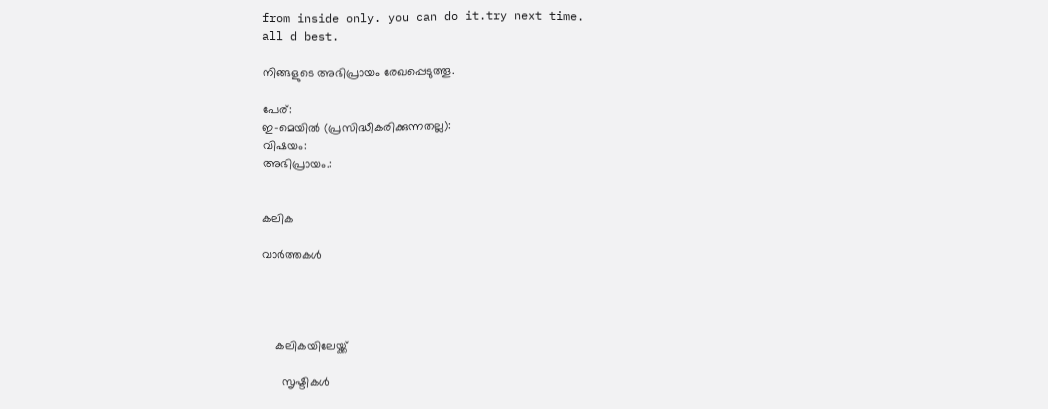from inside only. you can do it.try next time.
all d best.

നിങ്ങളുടെ അഭിപ്രായം രേഖപ്പെടുത്തൂ.

പേര്:
ഇ-മെയില്‍ (പ്രസിദ്ധീകരിക്കുന്നതല്ല):
വിഷയം:
അഭിപ്രായം.:


കലിക

വാര്‍ത്തകള്‍




    കലികയിലേയ്ക്ക്

      സൃഷ്ടികള്‍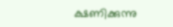ക്ഷണിക്കുന്നു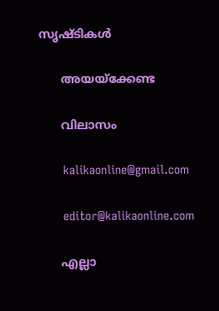സൃഷ്ടികള്‍

      അയയ്ക്കേണ്ട

      വിലാസം

      kalikaonline@gmail.com

      editor@kalikaonline.com

      എല്ലാ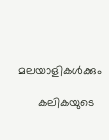മലയാളികള്‍ക്കും

      കലികയുടെ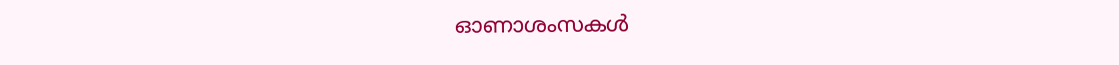ഓണാശംസകള്‍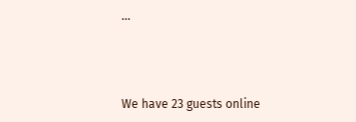...



We have 23 guests online